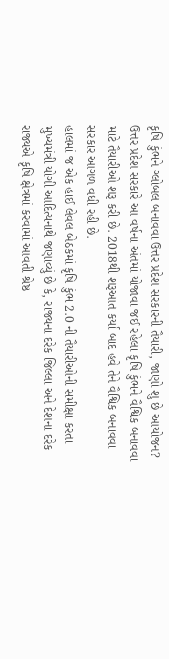કૃષિ કુંભને ગ્લોબલ બનાવવા ઉત્તર પ્રદેશ સરકારની તૈયારી, જાણો શુ છે આયોજન?
ઉત્તર પ્રદેશ સરકારે આ વર્ષના અંતમાં યોજાવા જઈ રહેલા કૃષિ કુંભને વૈશ્વિક બનાવવા માટે તૈયારીઓ શરૂ કરી છે. 2018થી શરૂઆત કર્યા બાદ હવે તેને વૈશ્વિક બનાવવા સરકાર આગળ વધી રહી છે.
હાલમાં જ એક હાઈ લેવલ બેઠકમાં કૃષિ કુંભ 2.0 ની તૈયારીઓની સમીક્ષા કરતા મુખ્યમંત્રી યોગી આદિત્યનાથે જણાવ્યું છે કે, રાજ્યના દરેક જિલ્લા અને દેશના દરેક રાજ્યએ કૃષિ ક્ષેત્રમાં કરવામાં આવતી શ્રેષ્ઠ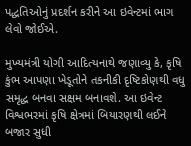પદ્ધતિઓનું પ્રદર્શન કરીને આ ઇવેન્ટમાં ભાગ લેવો જોઈએ.

મુખ્યમંત્રી યોગી આદિત્યનાથે જણાવ્યુ કે, કૃષિ કુંભ આપણા ખેડૂતોને તકનીકી દૃષ્ટિકોણથી વધુ સમૃદ્ધ બનવા સક્ષમ બનાવશે. આ ઇવેન્ટ વિશ્વભરમાં કૃષિ ક્ષેત્રમાં બિયારણથી લઈને બજાર સુધી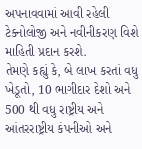અપનાવવામાં આવી રહેલી ટેક્નોલોજી અને નવીનીકરણ વિશે માહિતી પ્રદાન કરશે.
તેમણે કહ્યું કે, બે લાખ કરતાં વધુ ખેડૂતો, 10 ભાગીદાર દેશો અને 500 થી વધુ રાષ્ટ્રીય અને આંતરરાષ્ટ્રીય કંપનીઓ અને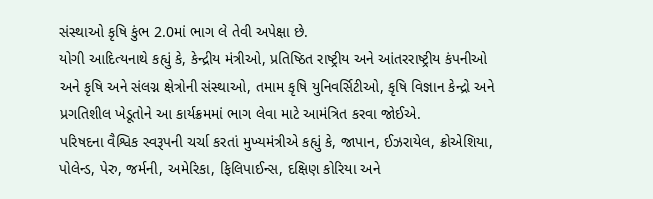સંસ્થાઓ કૃષિ કુંભ 2.0માં ભાગ લે તેવી અપેક્ષા છે.
યોગી આદિત્યનાથે કહ્યું કે, કેન્દ્રીય મંત્રીઓ, પ્રતિષ્ઠિત રાષ્ટ્રીય અને આંતરરાષ્ટ્રીય કંપનીઓ અને કૃષિ અને સંલગ્ન ક્ષેત્રોની સંસ્થાઓ, તમામ કૃષિ યુનિવર્સિટીઓ, કૃષિ વિજ્ઞાન કેન્દ્રો અને પ્રગતિશીલ ખેડૂતોને આ કાર્યક્રમમાં ભાગ લેવા માટે આમંત્રિત કરવા જોઈએ.
પરિષદના વૈશ્વિક સ્વરૂપની ચર્ચા કરતાં મુખ્યમંત્રીએ કહ્યું કે, જાપાન, ઈઝરાયેલ, ક્રોએશિયા, પોલેન્ડ, પેરુ, જર્મની, અમેરિકા, ફિલિપાઈન્સ, દક્ષિણ કોરિયા અને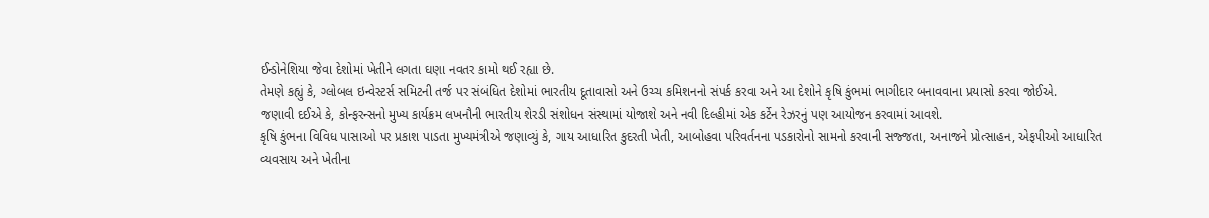ઈન્ડોનેશિયા જેવા દેશોમાં ખેતીને લગતા ઘણા નવતર કામો થઈ રહ્યા છે.
તેમણે કહ્યું કે, ગ્લોબલ ઇન્વેસ્ટર્સ સમિટની તર્જ પર સંબંધિત દેશોમાં ભારતીય દૂતાવાસો અને ઉચ્ચ કમિશનનો સંપર્ક કરવા અને આ દેશોને કૃષિ કુંભમાં ભાગીદાર બનાવવાના પ્રયાસો કરવા જોઈએ.
જણાવી દઈએ કે, કોન્ફરન્સનો મુખ્ય કાર્યક્રમ લખનૌની ભારતીય શેરડી સંશોધન સંસ્થામાં યોજાશે અને નવી દિલ્હીમાં એક કર્ટેન રેઝરનું પણ આયોજન કરવામાં આવશે.
કૃષિ કુંભના વિવિધ પાસાઓ પર પ્રકાશ પાડતા મુખ્યમંત્રીએ જણાવ્યું કે, ગાય આધારિત કુદરતી ખેતી, આબોહવા પરિવર્તનના પડકારોનો સામનો કરવાની સજ્જતા, અનાજને પ્રોત્સાહન, એફપીઓ આધારિત વ્યવસાય અને ખેતીના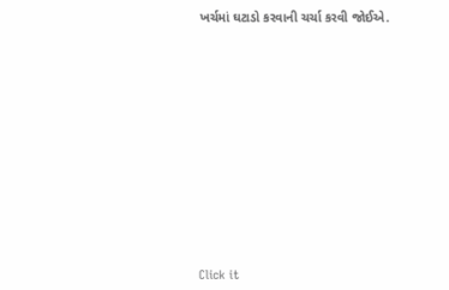ખર્ચમાં ઘટાડો કરવાની ચર્ચા કરવી જોઈએ.












Click it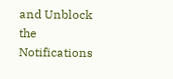and Unblock the Notifications